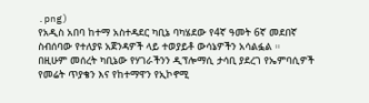.png)
የአዲስ አበባ ከተማ አስተዳደር ካቢኔ ባካሄደው የ4ኛ ዓመት 6ኛ መደበኛ ስብሰባው የተለያዩ አጀንዳዎች ላይ ተወያይቶ ውሳኔዎችን አሳልፏል ።
በዚሁም መሰረት ካቢኔው የሃገራችንን ዲፕሎማሲ ታሳቢ ያደረገ የኤምባሲዎች የመሬት ጥያቄን እና የከተማዋን የኢኮኖሚ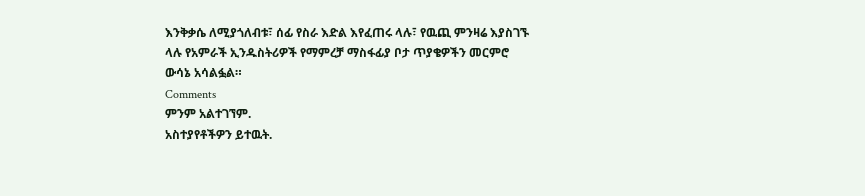እንቅቃሴ ለሚያጎለብቱ፣ ሰፊ የስራ እድል እየፈጠሩ ላሉ፣ የዉጪ ምንዛሬ እያስገኙ ላሉ የአምራች ኢንዱስትሪዎች የማምረቻ ማስፋፊያ ቦታ ጥያቄዎችን መርምሮ ውሳኔ አሳልፏል።
Comments
ምንም አልተገኘም.
አስተያየቶችዎን ይተዉት.